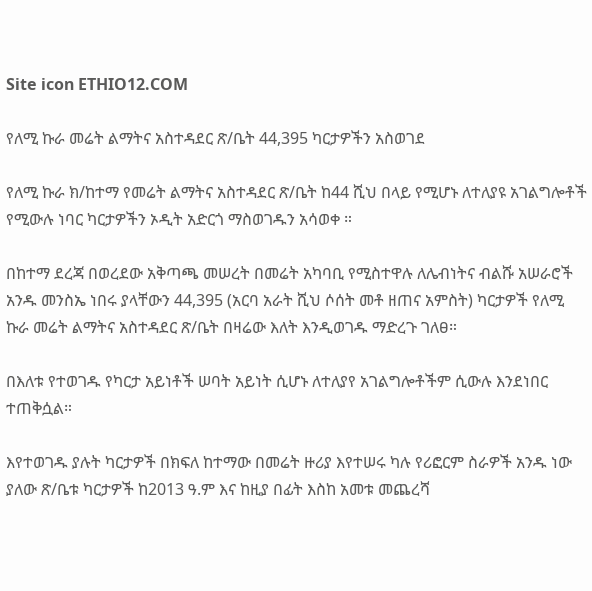Site icon ETHIO12.COM

የለሚ ኩራ መሬት ልማትና አስተዳደር ጽ/ቤት 44,395 ካርታዎችን አስወገደ

የለሚ ኩራ ክ/ከተማ የመሬት ልማትና አስተዳደር ጽ/ቤት ከ44 ሺህ በላይ የሚሆኑ ለተለያዩ አገልግሎቶች የሚውሉ ነባር ካርታዎችን ኦዲት አድርጎ ማስወገዱን አሳወቀ ።

በከተማ ደረጃ በወረደው አቅጣጫ መሠረት በመሬት አካባቢ የሚስተዋሉ ለሌብነትና ብልሹ አሠራሮች አንዱ መንስኤ ነበሩ ያላቸውን 44,395 (አርባ አራት ሺህ ሶሰት መቶ ዘጠና አምስት) ካርታዎች የለሚ ኩራ መሬት ልማትና አስተዳደር ጽ/ቤት በዛሬው እለት እንዲወገዱ ማድረጉ ገለፀ።

በእለቱ የተወገዱ የካርታ አይነቶች ሠባት አይነት ሲሆኑ ለተለያየ አገልግሎቶችም ሲውሉ እንደነበር ተጠቅሷል።

እየተወገዱ ያሉት ካርታዎች በክፍለ ከተማው በመሬት ዙሪያ እየተሠሩ ካሉ የሪፎርም ስራዎች አንዱ ነው ያለው ጽ/ቤቱ ካርታዎች ከ2013 ዓ.ም እና ከዚያ በፊት እስከ አመቱ መጨረሻ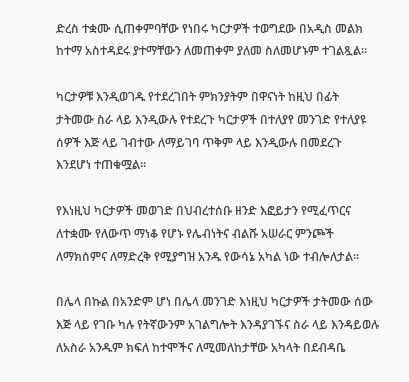ድረስ ተቋሙ ሲጠቀምባቸው የነበሩ ካርታዎች ተወግደው በአዲስ መልክ ከተማ አስተዳደሩ ያተማቸውን ለመጠቀም ያለመ ስለመሆኑም ተገልጿል።

ካርታዎቹ እንዲወገዱ የተደረገበት ምክንያትም በዋናነት ከዚህ በፊት ታትመው ስራ ላይ እንዲውሉ የተደረጉ ካርታዎች በተለያየ መንገድ የተለያዩ ሰዎች እጅ ላይ ገብተው ለማይገባ ጥቅም ላይ እንዲውሉ በመደረጉ እንደሆነ ተጠቁሟል።

የእነዚህ ካርታዎች መወገድ በህብረተሰቡ ዘንድ እፎይታን የሚፈጥርና ለተቋሙ የለውጥ ማነቆ የሆኑ የሌብነትና ብልሹ አሠራር ምንጮች ለማክሰምና ለማድረቅ የሚያግዝ አንዱ የውሳኔ አካል ነው ተብሎለታል።

በሌላ በኩል በአንድም ሆነ በሌላ መንገድ እነዚህ ካርታዎች ታትመው ሰው እጅ ላይ የገቡ ካሉ የትኛውንም አገልግሎት እንዳያገኙና ስራ ላይ እንዳይወሉ ለአስራ አንዱም ክፍለ ከተሞችና ለሚመለከታቸው አካላት በደብዳቤ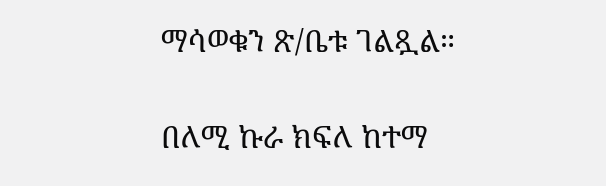ማሳወቁን ጽ/ቤቱ ገልጿል።

በለሚ ኩራ ክፍለ ከተማ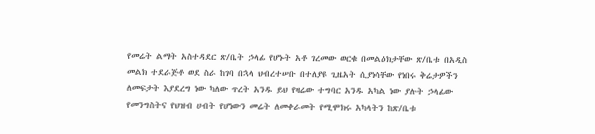የመሬት ልማት አስተዳደር ጽ/ቤት ኃላፊ የሆኑት አቶ ገረመው ወርቁ በመልዕክታቸው ጽ/ቤቱ በአዲስ መልክ ተደራጅቶ ወደ ስራ ከገባ በኋላ ህብረተሠቡ በተለያዩ ጊዜአት ሲያነሳቸው የነበሩ ቅሬታዎችን ለመፍታት እያደረግ ነው ካለው ጥረት አንዱ ይህ የዛሬው ተግባር አንዱ አካል ነው ያሉት ኃላፊው የመንግስትና የህዝብ ሀብት የሆነውን መሬት ለመቀራመት የሚሞክሩ አካላትን ከጽ/ቤቱ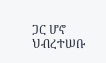ጋር ሆኖ ህብረተሠቡ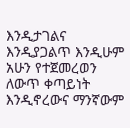እንዲታገልና እንዲያጋልጥ እንዲሁም አሁን የተጀመረወን ለውጥ ቀጣይነት እንዲኖረውና ማንኛውም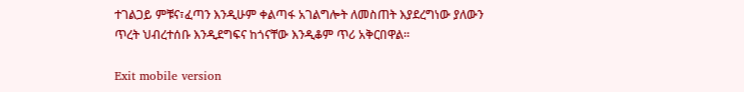ተገልጋይ ምቹና፣ፈጣን እንዲሁም ቀልጣፋ አገልግሎት ለመስጠት እያደረግነው ያለውን ጥረት ህብረተሰቡ እንዲደግፍና ከጎናቸው እንዲቆም ጥሪ አቅርበዋል።

Exit mobile version